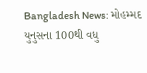Bangladesh News: મોહમ્મદ યુનુસના 100થી વધુ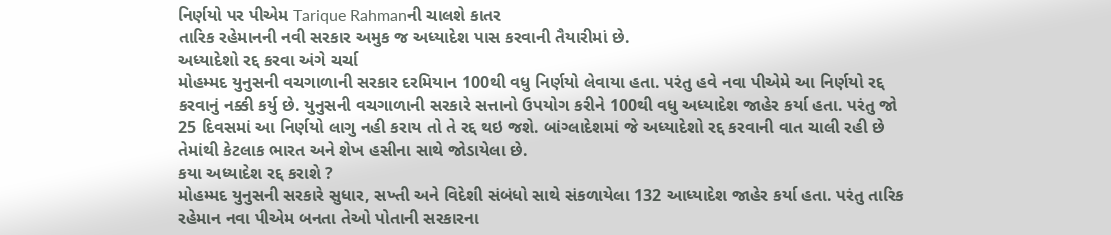નિર્ણયો પર પીએમ Tarique Rahmanની ચાલશે કાતર
તારિક રહેમાનની નવી સરકાર અમુક જ અધ્યાદેશ પાસ કરવાની તૈયારીમાં છે.
અધ્યાદેશો રદ્દ કરવા અંગે ચર્ચા
મોહમ્મદ યુનુસની વચગાળાની સરકાર દરમિયાન 100થી વધુ નિર્ણયો લેવાયા હતા. પરંતુ હવે નવા પીએમે આ નિર્ણયો રદ્દ કરવાનું નક્કી કર્યુ છે. યુનુસની વચગાળાની સરકારે સત્તાનો ઉપયોગ કરીને 100થી વધુ અધ્યાદેશ જાહેર કર્યા હતા. પરંતુ જો 25 દિવસમાં આ નિર્ણયો લાગુ નહી કરાય તો તે રદ્દ થઇ જશે. બાંગ્લાદેશમાં જે અધ્યાદેશો રદ્દ કરવાની વાત ચાલી રહી છે તેમાંથી કેટલાક ભારત અને શેખ હસીના સાથે જોડાયેલા છે.
કયા અધ્યાદેશ રદ્દ કરાશે ?
મોહમ્મદ યુનુસની સરકારે સુધાર, સખ્તી અને વિદેશી સંબંધો સાથે સંકળાયેલા 132 આધ્યાદેશ જાહેર કર્યા હતા. પરંતુ તારિક રહેમાન નવા પીએમ બનતા તેઓ પોતાની સરકારના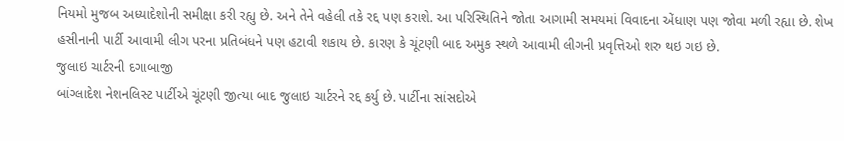નિયમો મુજબ અધ્યાદેશોની સમીક્ષા કરી રહ્યુ છે. અને તેને વહેલી તકે રદ્દ પણ કરાશે. આ પરિસ્થિતિને જોતા આગામી સમયમાં વિવાદના એંધાણ પણ જોવા મળી રહ્યા છે. શેખ હસીનાની પાર્ટી આવામી લીગ પરના પ્રતિબંધને પણ હટાવી શકાય છે. કારણ કે ચૂંટણી બાદ અમુક સ્થળે આવામી લીગની પ્રવૃત્તિઓ શરુ થઇ ગઇ છે.
જુલાઇ ચાર્ટરની દગાબાજી
બાંગ્લાદેશ નેશનલિસ્ટ પાર્ટીએ ચૂંટણી જીત્યા બાદ જુલાઇ ચાર્ટરને રદ્દ કર્યુ છે. પાર્ટીના સાંસદોએ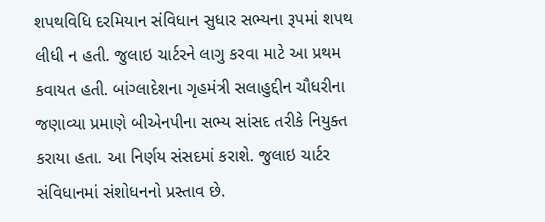શપથવિધિ દરમિયાન સંવિધાન સુધાર સભ્યના રૂપમાં શપથ લીધી ન હતી. જુલાઇ ચાર્ટરને લાગુ કરવા માટે આ પ્રથમ કવાયત હતી. બાંગ્લાદેશના ગૃહમંત્રી સલાહુદ્દીન ચૌધરીના જણાવ્યા પ્રમાણે બીએનપીના સભ્ય સાંસદ તરીકે નિયુક્ત કરાયા હતા. આ નિર્ણય સંસદમાં કરાશે. જુલાઇ ચાર્ટર સંવિધાનમાં સંશોધનનો પ્રસ્તાવ છે.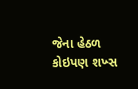જેના હેઠળ કોઇપણ શખ્સ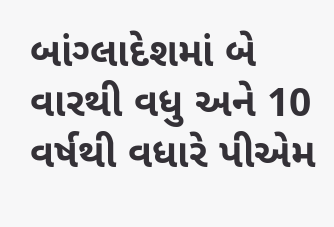બાંગ્લાદેશમાં બે વારથી વધુ અને 10 વર્ષથી વધારે પીએમ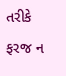તરીકે ફરજ ન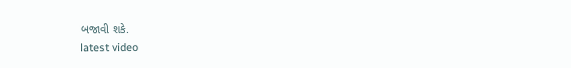બજાવી શકે.
latest video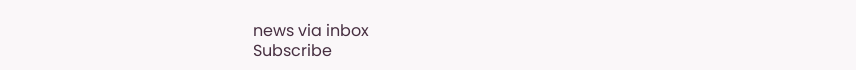news via inbox
Subscribe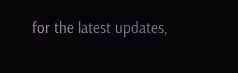for the latest updates,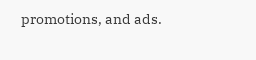promotions, and ads.